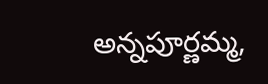అన్నపూర్ణమ్మ,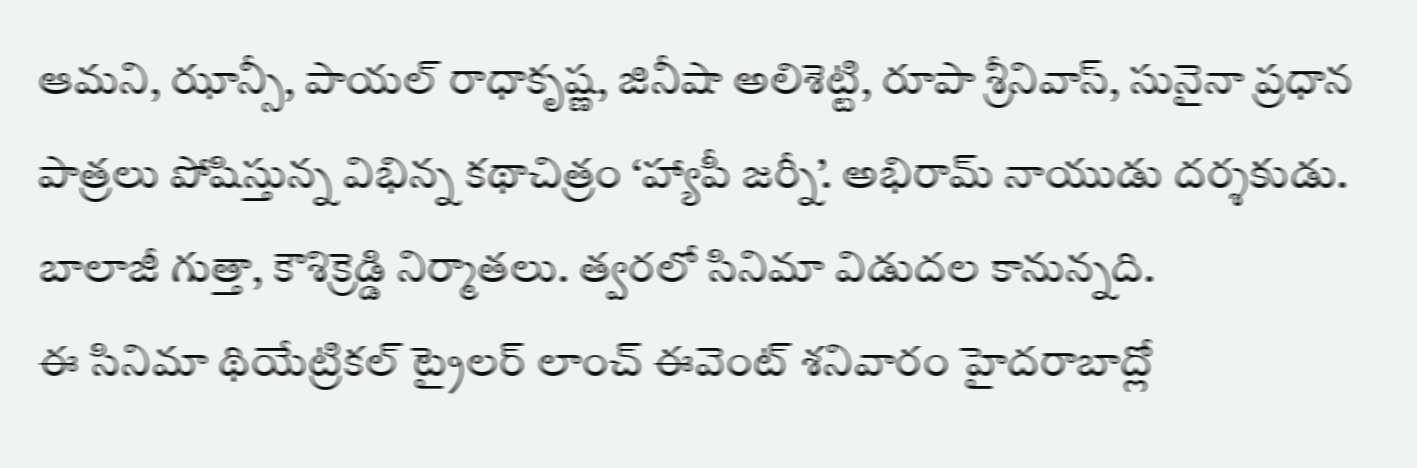ఆమని, ఝాన్సీ, పాయల్ రాధాకృష్ణ, జినీషా అలిశెట్టి, రూపా శ్రీనివాస్, సునైనా ప్రధాన పాత్రలు పోషిస్తున్న విభిన్న కథాచిత్రం ‘హ్యాపీ జర్నీ’. అభిరామ్ నాయుడు దర్శకుడు. బాలాజీ గుత్తా, కౌశిక్రెడ్డి నిర్మాతలు. త్వరలో సినిమా విడుదల కానున్నది.
ఈ సినిమా థియేట్రికల్ ట్రైలర్ లాంచ్ ఈవెంట్ శనివారం హైదరాబాద్లో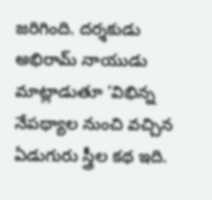జరిగింది. దర్శకుడు అభిరామ్ నాయుడు మాట్లాడుతూ ‘విభిన్న నేపథ్యాల నుంచి వచ్చిన ఏడుగురు స్త్రీల కథ ఇది.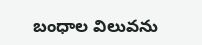బంధాల విలువను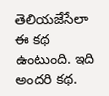తెలియజేసేలా ఈ కథ ఉంటుంది. ఇది అందరి కథ.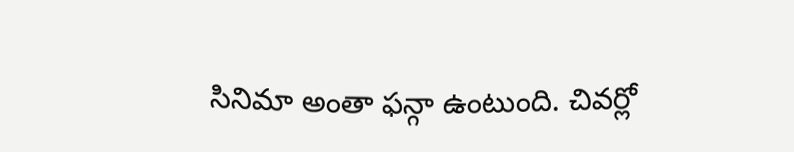సినిమా అంతా ఫన్గా ఉంటుంది. చివర్లో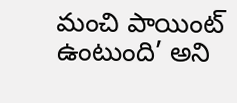మంచి పాయింట్ ఉంటుంది’ అని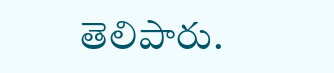తెలిపారు.